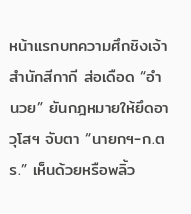หน้าแรกบทความศึกชิงเจ้าสำนักสีกากี ส่อเดือด “อำนวย” ยันกฎหมายให้ยึดอาวุโสฯ จับตา “นายกฯ-ก.ตร.” เห็นด้วยหรือพลิ้ว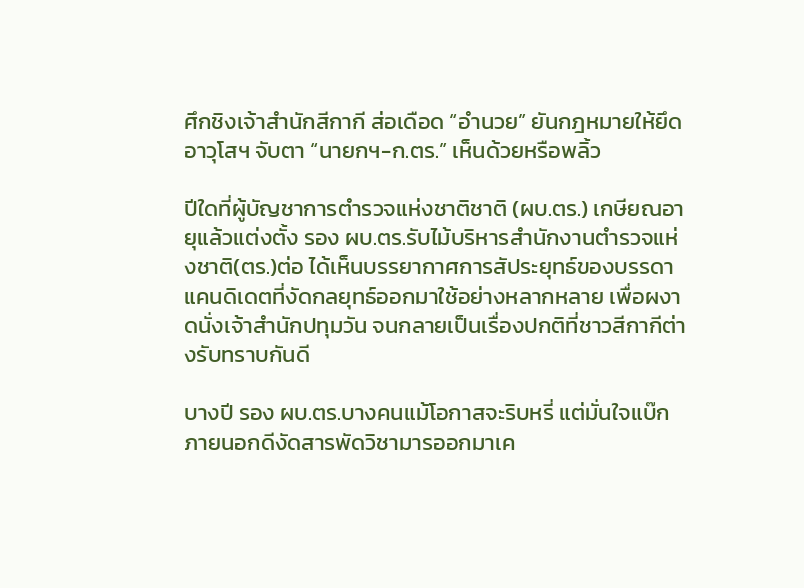ศึกชิงเจ้าสำนักสีกากี ส่อเดือด “อำนวย” ยันกฎหมายให้ยึดอาวุโสฯ จับตา “นายกฯ-ก.ตร.” เห็นด้วยหรือพลิ้ว

ปีใดที่ผู้บัญชาการตำรวจแห่งชาติชาติ (ผบ.ตร.) เกษียณอายุแล้วแต่งตั้ง รอง ผบ.ตร.รับไม้บริหารสำนักงานตำรวจแห่งชาติ(ตร.)ต่อ ได้เห็นบรรยากาศการสัประยุทธ์ของบรรดาแคนดิเดตที่งัดกลยุทธ์ออกมาใช้อย่างหลากหลาย เพื่อผงาดนั่งเจ้าสำนักปทุมวัน จนกลายเป็นเรื่องปกติที่ชาวสีกากีต่างรับทราบกันดี

บางปี รอง ผบ.ตร.บางคนแม้โอกาสจะริบหรี่ แต่มั่นใจแบ๊กภายนอกดีงัดสารพัดวิชามารออกมาเค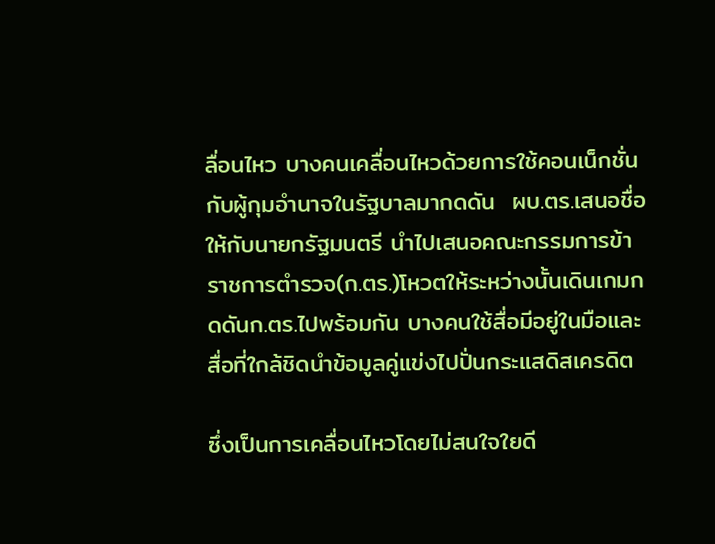ลื่อนไหว บางคนเคลื่อนไหวด้วยการใช้คอนเน็กชั่นกับผู้กุมอำนาจในรัฐบาลมากดดัน  ผบ.ตร.เสนอชื่อให้กับนายกรัฐมนตรี นำไปเสนอคณะกรรมการข้าราชการตำรวจ(ก.ตร.)โหวตให้ระหว่างนั้นเดินเกมกดดันก.ตร.ไปพร้อมกัน บางคนใช้สื่อมีอยู่ในมือและสื่อที่ใกล้ชิดนำข้อมูลคู่แข่งไปปั่นกระแสดิสเครดิต

ซึ่งเป็นการเคลื่อนไหวโดยไม่สนใจใยดี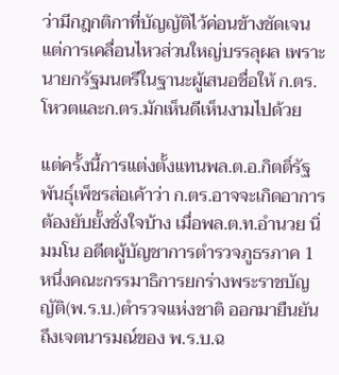ว่ามีกฎกติกาที่บัญญัติไว้ค่อนข้างชัดเจน  แต่การเคลื่อนไหวส่วนใหญ่บรรลุผล เพราะนายกรัฐมนตรีในฐานะผู้เสนอชื่อให้ ก.ตร.โหวตและก.ตร.มักเห็นดีเห็นงามไปด้วย

แต่ครั้งนี้การแต่งตั้งแทนพล.ต.อ.กิตติ์รัฐ พันธุ์เพ็ชรส่อเค้าว่า ก.ตร.อาจจะเกิดอาการต้องยับยั้งชั่งใจบ้าง เมื่อพล.ต.ท.อำนวย นิ่มมโน อดีตผู้บัญชาการตำรวจภูธรภาค 1 หนึ่งคณะกรรมาธิการยกร่างพระราชบัญญัติ(พ.ร.บ.)ตำรวจแห่งชาติ ออกมายืนยันถึงเจตนารมณ์ของ พ.ร.บ.ฉ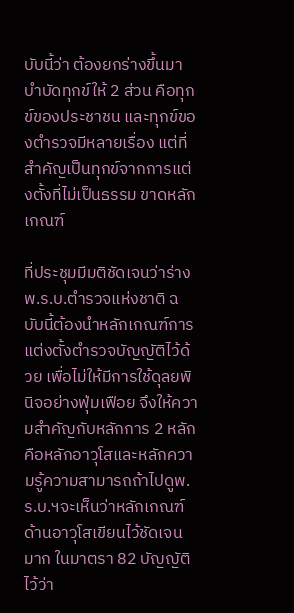บับนี้ว่า ต้องยกร่างขึ้นมาบำบัดทุกข์ให้ 2 ส่วน คือทุกข์ของประชาชน และทุกข์ของตำรวจมีหลายเรื่อง แต่ที่สำคัญเป็นทุกข์จากการแต่งตั้งที่ไม่เป็นธรรม ขาดหลักเกณฑ์

ที่ประชุมมีมติชัดเจนว่าร่าง พ.ร.บ.ตำรวจแห่งชาติ ฉบับนี้ต้องนำหลักเกณฑ์การแต่งตั้งตำรวจบัญญัติไว้ด้วย เพื่อไม่ให้มีการใช้ดุลยพินิจอย่างฟุ่มเฟือย จึงให้ความสำคัญกับหลักการ 2 หลัก คือหลักอาวุโสและหลักความรู้ความสามารถถ้าไปดูพ.ร.บ.ฯจะเห็นว่าหลักเกณฑ์ด้านอาวุโสเขียนไว้ชัดเจนมาก ในมาตรา 82 บัญญัติไว้ว่า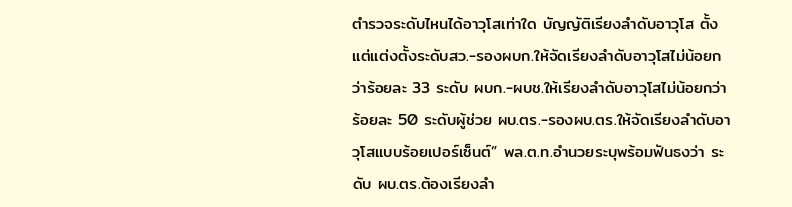ตำรวจระดับไหนได้อาวุโสเท่าใด บัญญัติเรียงลำดับอาวุโส ตั้งแต่แต่งตั้งระดับสว.-รองผบก.ให้จัดเรียงลำดับอาวุโสไม่น้อยกว่าร้อยละ 33 ระดับ ผบก.-ผบช.ให้เรียงลำดับอาวุโสไม่น้อยกว่าร้อยละ 50 ระดับผู้ช่วย ผบ.ตร.-รองผบ.ตร.ให้จัดเรียงลำดับอาวุโสแบบร้อยเปอร์เซ็นต์” พล.ต.ท.อำนวยระบุพร้อมฟันธงว่า ระดับ ผบ.ตร.ต้องเรียงลำ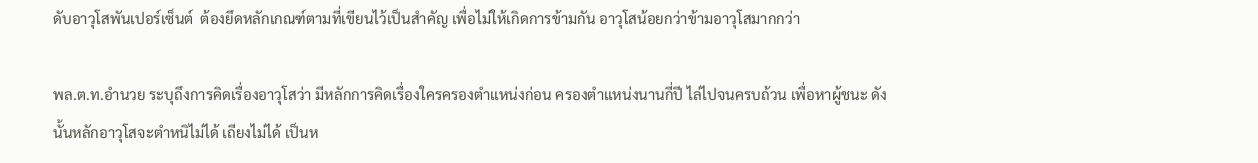ดับอาวุโสพันเปอร์เซ็นต์  ต้องยึดหลักเกณฑ์ตามที่เขียนไว้เป็นสำคัญ เพื่อไม่ให้เกิดการข้ามกัน อาวุโสน้อยกว่าข้ามอาวุโสมากกว่า

พล.ต.ท.อำนวย ระบุถึงการคิดเรื่องอาวุโสว่า มีหลักการคิดเรื่องใครครองตำแหน่งก่อน ครองตำแหน่งนานกี่ปี ไล่ไปจนครบถ้วน เพื่อหาผู้ชนะ ดังนั้นหลักอาวุโสจะตำหนิไม่ได้ เถียงไม่ได้ เป็นห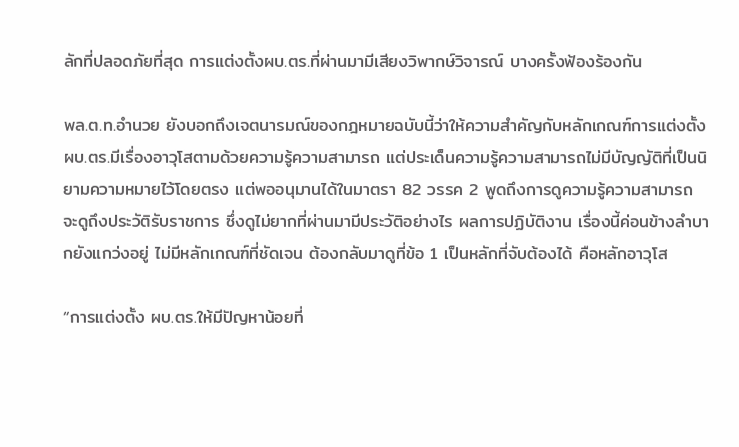ลักที่ปลอดภัยที่สุด การแต่งตั้งผบ.ตร.ที่ผ่านมามีเสียงวิพากษ์วิจารณ์ บางครั้งฟ้องร้องกัน

พล.ต.ท.อำนวย ยังบอกถึงเจตนารมณ์ของกฎหมายฉบับนี้ว่าให้ความสำคัญกับหลักเกณฑ์การแต่งตั้ง ผบ.ตร.มีเรื่องอาวุโสตามด้วยความรู้ความสามารถ แต่ประเด็นความรู้ความสามารถไม่มีบัญญัติที่เป็นนิยามความหมายไว้โดยตรง แต่พออนุมานได้ในมาตรา 82 วรรค 2 พูดถึงการดูความรู้ความสามารถ จะดูถึงประวัติรับราชการ ซึ่งดูไม่ยากที่ผ่านมามีประวัติอย่างไร ผลการปฏิบัติงาน เรื่องนี้ค่อนข้างลำบากยังแกว่งอยู่ ไม่มีหลักเกณฑ์ที่ชัดเจน ต้องกลับมาดูที่ข้อ 1 เป็นหลักที่จับต้องได้ คือหลักอาวุโส

“การแต่งตั้ง ผบ.ตร.ให้มีปัญหาน้อยที่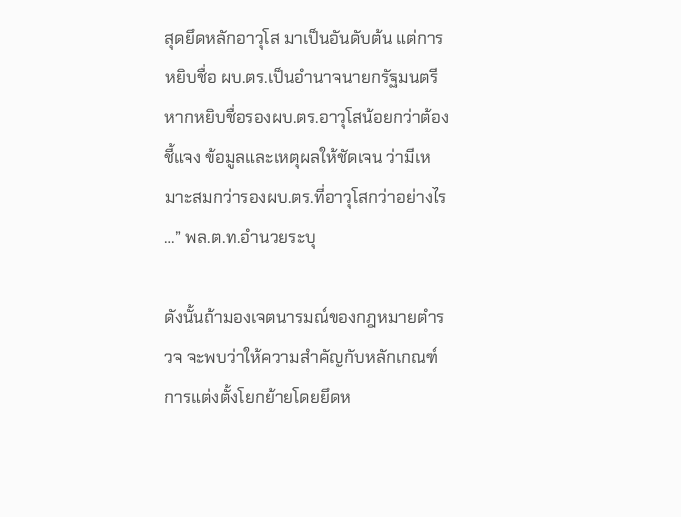สุดยึดหลักอาวุโส มาเป็นอันดับต้น แต่การหยิบชื่อ ผบ.ตร.เป็นอำนาจนายกรัฐมนตรี หากหยิบชื่อรองผบ.ตร.อาวุโสน้อยกว่าต้องชี้แจง ข้อมูลและเหตุผลให้ชัดเจน ว่ามีเหมาะสมกว่ารองผบ.ตร.ที่อาวุโสกว่าอย่างไร …” พล.ต.ท.อำนวยระบุ

ดังนั้นถ้ามองเจตนารมณ์ของกฎหมายตำรวจ จะพบว่าให้ความสำคัญกับหลักเกณฑ์การแต่งตั้งโยกย้ายโดยยึดห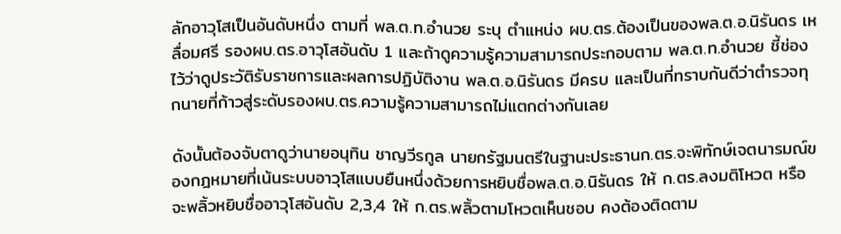ลักอาวุโสเป็นอันดับหนึ่ง ตามที่ พล.ต.ท.อำนวย ระบุ ตำแหน่ง ผบ.ตร.ต้องเป็นของพล.ต.อ.นิรันดร เหลื่อมศรี รองผบ.ตร.อาวุโสอันดับ 1 และถ้าดูความรู้ความสามารถประกอบตาม พล.ต.ท.อำนวย ชี้ช่องไว้ว่าดูประวัติรับราชการและผลการปฏิบัติงาน พล.ต.อ.นิรันดร มีครบ และเป็นที่ทราบกันดีว่าตำรวจทุกนายที่ก้าวสู่ระดับรองผบ.ตร.ความรู้ความสามารถไม่แตกต่างกันเลย

ดังนั้นต้องจับตาดูว่านายอนุทิน ชาญวีรกูล นายกรัฐมนตรีในฐานะประธานก.ตร.จะพิทักษ์เจตนารมณ์ของกฎหมายที่เน้นระบบอาวุโสแบบยืนหนึ่งด้วยการหยิบชื่อพล.ต.อ.นิรันดร ให้ ก.ตร.ลงมติโหวต หรือจะพลิ้วหยิบชื่ออาวุโสอันดับ 2,3,4 ให้ ก.ตร.พลิ้วตามโหวตเห็นชอบ คงต้องติดตาม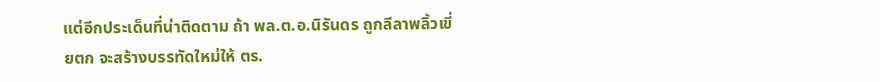แต่อีกประเด็นที่น่าติดตาม ถ้า พล.ต.อ.นิรันดร ถูกลีลาพลิ้วเขี่ยตก จะสร้างบรรทัดใหม่ให้ ตร.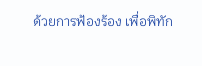ด้วยการฟ้องร้อง เพื่อพิทัก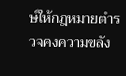ษ์ให้กฎหมายตำรวจคงความขลัง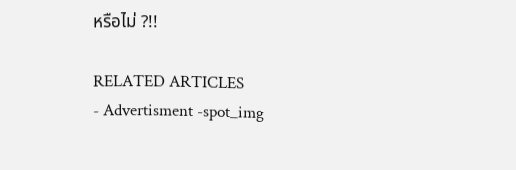หรือไม่ ?!!

RELATED ARTICLES
- Advertisment -spot_img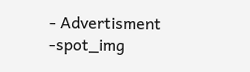- Advertisment -spot_img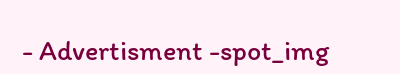- Advertisment -spot_img